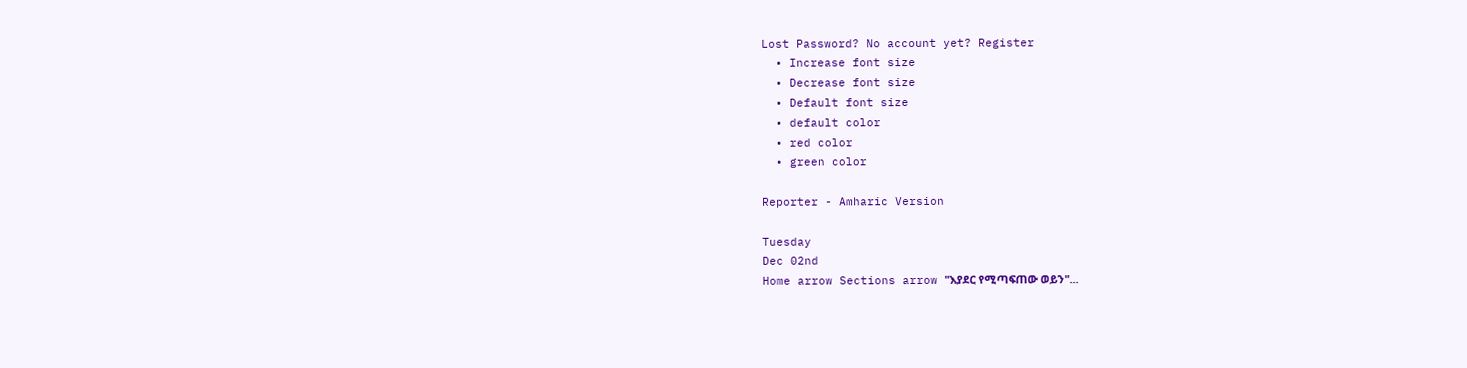Lost Password? No account yet? Register
  • Increase font size
  • Decrease font size
  • Default font size
  • default color
  • red color
  • green color

Reporter - Amharic Version

Tuesday
Dec 02nd
Home arrow Sections arrow "እያደር የሚጣፍጠው ወይን"...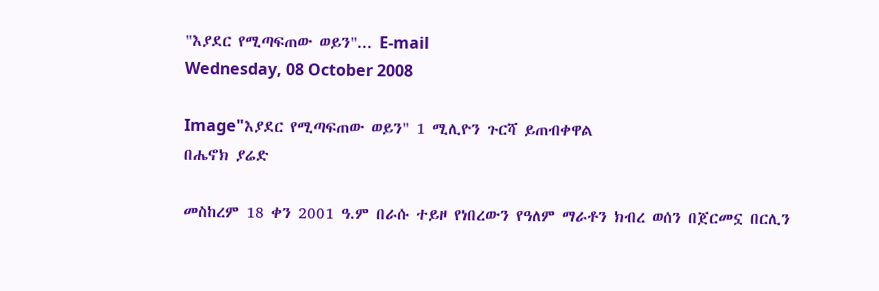"እያደር የሚጣፍጠው ወይን"... E-mail
Wednesday, 08 October 2008

Image"እያደር የሚጣፍጠው ወይን" 1 ሚሊዮን ጉርሻ ይጠብቀዋል
በሔኖክ ያሬድ

መስከረም 18 ቀን 2001 ዓ.ም በራሱ ተይዞ የነበረውን የዓለም ማራቶን ክብረ ወሰን በጀርመኗ በርሊን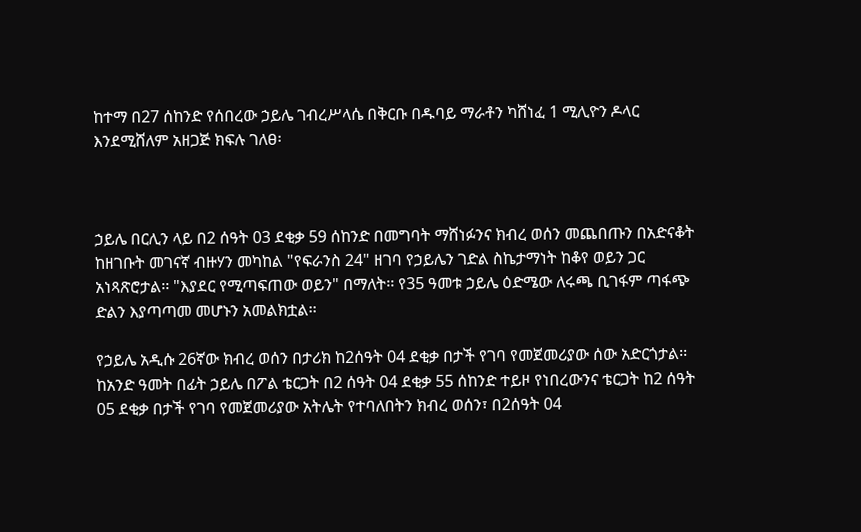ከተማ በ27 ሰከንድ የሰበረው ኃይሌ ገብረሥላሴ በቅርቡ በዱባይ ማራቶን ካሸነፈ 1 ሚሊዮን ዶላር እንደሚሸለም አዘጋጅ ክፍሉ ገለፀ፡



ኃይሌ በርሊን ላይ በ2 ሰዓት 03 ደቂቃ 59 ሰከንድ በመግባት ማሸነፉንና ክብረ ወሰን መጨበጡን በአድናቆት ከዘገቡት መገናኛ ብዙሃን መካከል "የፍራንስ 24" ዘገባ የኃይሌን ገድል ስኬታማነት ከቆየ ወይን ጋር አነጻጽሮታል፡፡ "እያደር የሚጣፍጠው ወይን" በማለት፡፡ የ35 ዓመቱ ኃይሌ ዕድሜው ለሩጫ ቢገፋም ጣፋጭ ድልን እያጣጣመ መሆኑን አመልክቷል፡፡

የኃይሌ አዲሱ 26ኛው ክብረ ወሰን በታሪክ ከ2ሰዓት 04 ደቂቃ በታች የገባ የመጀመሪያው ሰው አድርጎታል፡፡ ከአንድ ዓመት በፊት ኃይሌ በፖል ቴርጋት በ2 ሰዓት 04 ደቂቃ 55 ሰከንድ ተይዞ የነበረውንና ቴርጋት ከ2 ሰዓት 05 ደቂቃ በታች የገባ የመጀመሪያው አትሌት የተባለበትን ክብረ ወሰን፣ በ2ሰዓት 04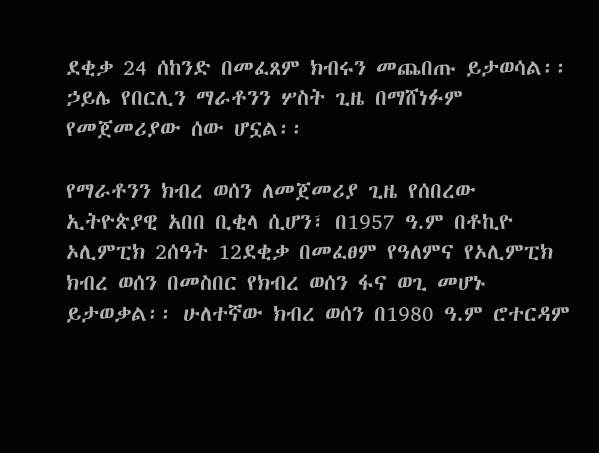ደቂቃ 24 ሰከንድ በመፈጸም ክብሩን መጨበጡ ይታወሳል፡፡ ኃይሌ የበርሊን ማራቶንን ሦስት ጊዜ በማሸነፉም የመጀመሪያው ሰው ሆኗል፡፡

የማራቶንን ክብረ ወሰን ለመጀመሪያ ጊዜ የሰበረው ኢትዮጵያዊ አበበ ቢቂላ ሲሆን፣ በ1957 ዓ.ም በቶኪዮ ኦሊምፒክ 2ሰዓት 12ደቂቃ በመፈፀም የዓለምና የኦሊምፒክ ክብረ ወሰን በመስበር የክብረ ወሰን ፋና ወጊ መሆኑ ይታወቃል፡፡ ሁለተኛው ክብረ ወሰን በ1980 ዓ.ም ሮተርዳም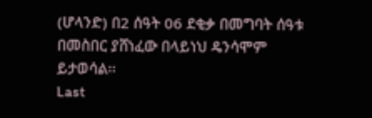(ሆላንድ) በ2 ሰዓት 06 ደቂቃ በመግባት ሰዓቱ በመስበር ያሸነፈው በላይነህ ዴንሳሞም ይታወሳል፡፡
Last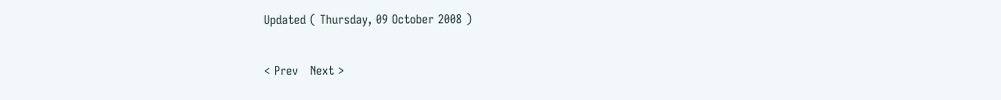Updated ( Thursday, 09 October 2008 )

< Prev   Next >